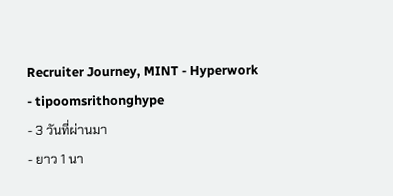Recruiter Journey, MINT - Hyperwork
- tipoomsrithonghype
- 3 วันที่ผ่านมา
- ยาว 1 นา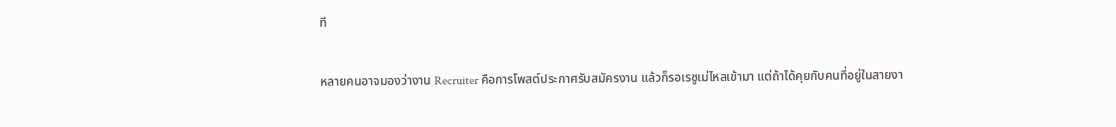ที

หลายคนอาจมองว่างาน Recruiter คือการโพสต์ประกาศรับสมัครงาน แล้วก็รอเรซูเม่ไหลเข้ามา แต่ถ้าได้คุยกับคนที่อยู่ในสายงา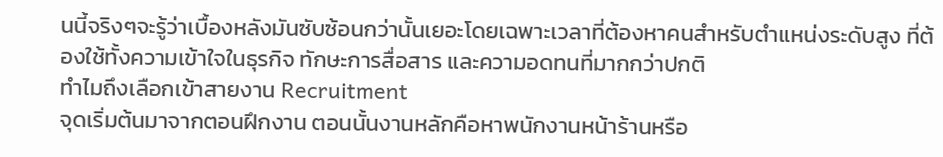นนี้จริงๆจะรู้ว่าเบื้องหลังมันซับซ้อนกว่านั้นเยอะโดยเฉพาะเวลาที่ต้องหาคนสำหรับตำแหน่งระดับสูง ที่ต้องใช้ทั้งความเข้าใจในธุรกิจ ทักษะการสื่อสาร และความอดทนที่มากกว่าปกติ
ทำไมถึงเลือกเข้าสายงาน Recruitment
จุดเริ่มต้นมาจากตอนฝึกงาน ตอนนั้นงานหลักคือหาพนักงานหน้าร้านหรือ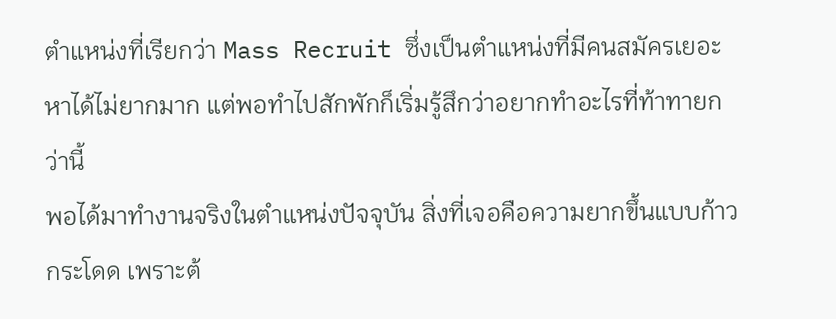ตำแหน่งที่เรียกว่า Mass Recruit ซึ่งเป็นตำแหน่งที่มีคนสมัครเยอะ หาได้ไม่ยากมาก แต่พอทำไปสักพักก็เริ่มรู้สึกว่าอยากทำอะไรที่ท้าทายกว่านี้
พอได้มาทำงานจริงในตำแหน่งปัจจุบัน สิ่งที่เจอคือความยากขึ้นแบบก้าวกระโดด เพราะต้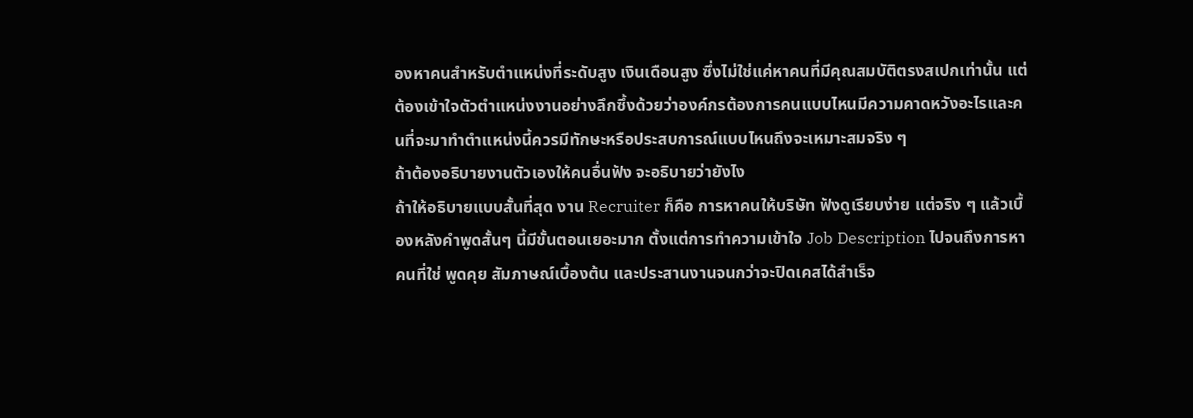องหาคนสำหรับตำแหน่งที่ระดับสูง เงินเดือนสูง ซึ่งไม่ใช่แค่หาคนที่มีคุณสมบัติตรงสเปกเท่านั้น แต่ต้องเข้าใจตัวตำแหน่งงานอย่างลึกซึ้งด้วยว่าองค์กรต้องการคนแบบไหนมีความคาดหวังอะไรและคนที่จะมาทำตำแหน่งนี้ควรมีทักษะหรือประสบการณ์แบบไหนถึงจะเหมาะสมจริง ๆ
ถ้าต้องอธิบายงานตัวเองให้คนอื่นฟัง จะอธิบายว่ายังไง
ถ้าให้อธิบายแบบสั้นที่สุด งาน Recruiter ก็คือ การหาคนให้บริษัท ฟังดูเรียบง่าย แต่จริง ๆ แล้วเบื้องหลังคำพูดสั้นๆ นี้มีขั้นตอนเยอะมาก ตั้งแต่การทำความเข้าใจ Job Description ไปจนถึงการหาคนที่ใช่ พูดคุย สัมภาษณ์เบื้องต้น และประสานงานจนกว่าจะปิดเคสได้สำเร็จ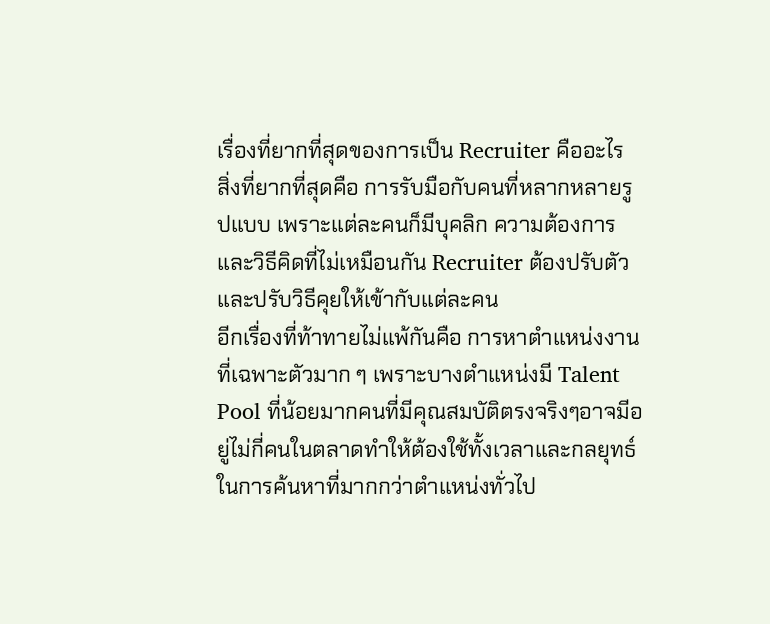เรื่องที่ยากที่สุดของการเป็น Recruiter คืออะไร
สิ่งที่ยากที่สุดคือ การรับมือกับคนที่หลากหลายรูปแบบ เพราะแต่ละคนก็มีบุคลิก ความต้องการ และวิธีคิดที่ไม่เหมือนกัน Recruiter ต้องปรับตัวและปรับวิธีคุยให้เข้ากับแต่ละคน
อีกเรื่องที่ท้าทายไม่แพ้กันคือ การหาตำแหน่งงานที่เฉพาะตัวมาก ๆ เพราะบางตำแหน่งมี Talent Pool ที่น้อยมากคนที่มีคุณสมบัติตรงจริงๆอาจมีอยู่ไม่กี่คนในตลาดทำให้ต้องใช้ทั้งเวลาและกลยุทธ์ในการค้นหาที่มากกว่าตำแหน่งทั่วไป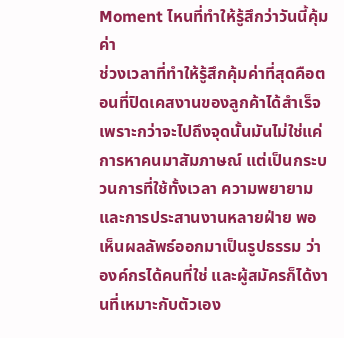Moment ไหนที่ทำให้รู้สึกว่าวันนี้คุ้มค่า
ช่วงเวลาที่ทำให้รู้สึกคุ้มค่าที่สุดคือตอนที่ปิดเคสงานของลูกค้าได้สำเร็จเพราะกว่าจะไปถึงจุดนั้นมันไม่ใช่แค่การหาคนมาสัมภาษณ์ แต่เป็นกระบวนการที่ใช้ทั้งเวลา ความพยายาม และการประสานงานหลายฝ่าย พอเห็นผลลัพธ์ออกมาเป็นรูปธรรม ว่าองค์กรได้คนที่ใช่ และผู้สมัครก็ได้งานที่เหมาะกับตัวเอง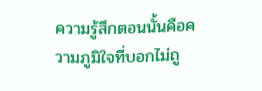ความรู้สึกตอนนั้นคือความภูมิใจที่บอกไม่ถู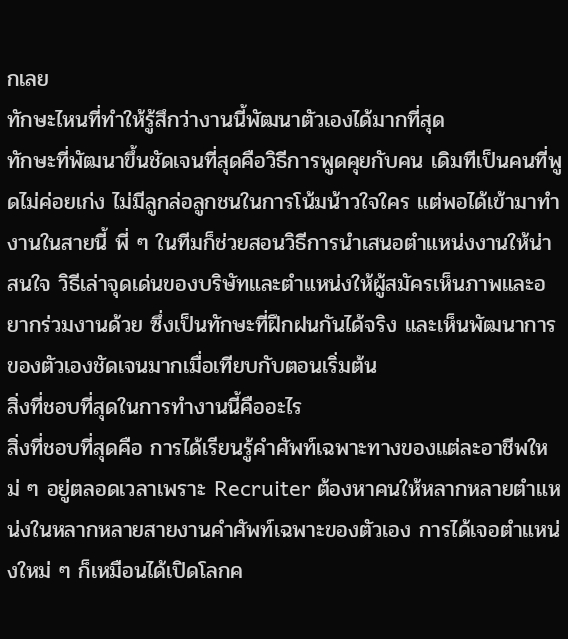กเลย
ทักษะไหนที่ทำให้รู้สึกว่างานนี้พัฒนาตัวเองได้มากที่สุด
ทักษะที่พัฒนาขึ้นชัดเจนที่สุดคือวิธีการพูดคุยกับคน เดิมทีเป็นคนที่พูดไม่ค่อยเก่ง ไม่มีลูกล่อลูกชนในการโน้มน้าวใจใคร แต่พอได้เข้ามาทำงานในสายนี้ พี่ ๆ ในทีมก็ช่วยสอนวิธีการนำเสนอตำแหน่งงานให้น่าสนใจ วิธีเล่าจุดเด่นของบริษัทและตำแหน่งให้ผู้สมัครเห็นภาพและอยากร่วมงานด้วย ซึ่งเป็นทักษะที่ฝึกฝนกันได้จริง และเห็นพัฒนาการของตัวเองชัดเจนมากเมื่อเทียบกับตอนเริ่มต้น
สิ่งที่ชอบที่สุดในการทำงานนี้คืออะไร
สิ่งที่ชอบที่สุดคือ การได้เรียนรู้คำศัพท์เฉพาะทางของแต่ละอาชีพใหม่ ๆ อยู่ตลอดเวลาเพราะ Recruiter ต้องหาคนให้หลากหลายตำแหน่งในหลากหลายสายงานคำศัพท์เฉพาะของตัวเอง การได้เจอตำแหน่งใหม่ ๆ ก็เหมือนได้เปิดโลกค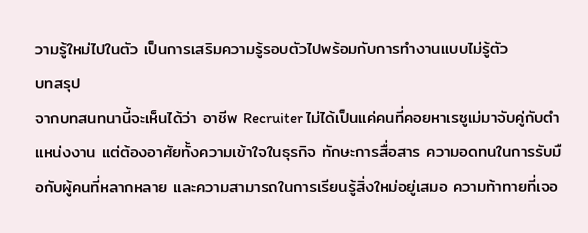วามรู้ใหม่ไปในตัว เป็นการเสริมความรู้รอบตัวไปพร้อมกับการทำงานแบบไม่รู้ตัว
บทสรุป
จากบทสนทนานี้จะเห็นได้ว่า อาชีพ Recruiter ไม่ได้เป็นแค่คนที่คอยหาเรซูเม่มาจับคู่กับตำแหน่งงาน แต่ต้องอาศัยทั้งความเข้าใจในธุรกิจ ทักษะการสื่อสาร ความอดทนในการรับมือกับผู้คนที่หลากหลาย และความสามารถในการเรียนรู้สิ่งใหม่อยู่เสมอ ความท้าทายที่เจอ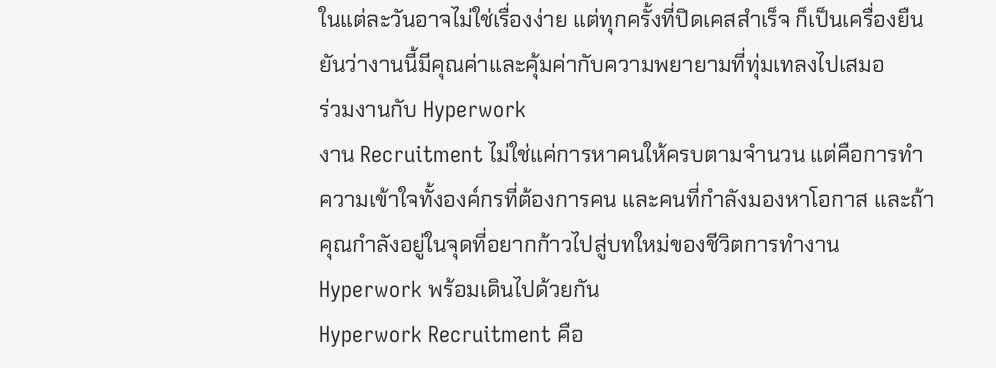ในแต่ละวันอาจไม่ใช่เรื่องง่าย แต่ทุกครั้งที่ปิดเคสสำเร็จ ก็เป็นเครื่องยืนยันว่างานนี้มีคุณค่าและคุ้มค่ากับความพยายามที่ทุ่มเทลงไปเสมอ
ร่วมงานกับ Hyperwork
งาน Recruitment ไม่ใช่แค่การหาคนให้ครบตามจำนวน แต่คือการทำความเข้าใจทั้งองค์กรที่ต้องการคน และคนที่กำลังมองหาโอกาส และถ้าคุณกำลังอยู่ในจุดที่อยากก้าวไปสู่บทใหม่ของชีวิตการทำงาน Hyperwork พร้อมเดินไปด้วยกัน
Hyperwork Recruitment คือ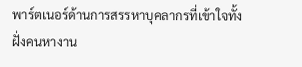พาร์ตเนอร์ด้านการสรรหาบุคลากรที่เข้าใจทั้งฝั่งคนหางาน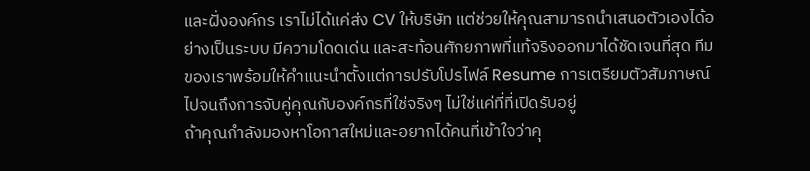และฝั่งองค์กร เราไม่ได้แค่ส่ง CV ให้บริษัท แต่ช่วยให้คุณสามารถนำเสนอตัวเองได้อย่างเป็นระบบ มีความโดดเด่น และสะท้อนศักยภาพที่แท้จริงออกมาได้ชัดเจนที่สุด ทีมของเราพร้อมให้คำแนะนำตั้งแต่การปรับโปรไฟล์ Resume การเตรียมตัวสัมภาษณ์ ไปจนถึงการจับคู่คุณกับองค์กรที่ใช่จริงๆ ไม่ใช่แค่ที่ที่เปิดรับอยู่
ถ้าคุณกำลังมองหาโอกาสใหม่และอยากได้คนที่เข้าใจว่าคุ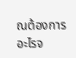ณต้องการอะไรจ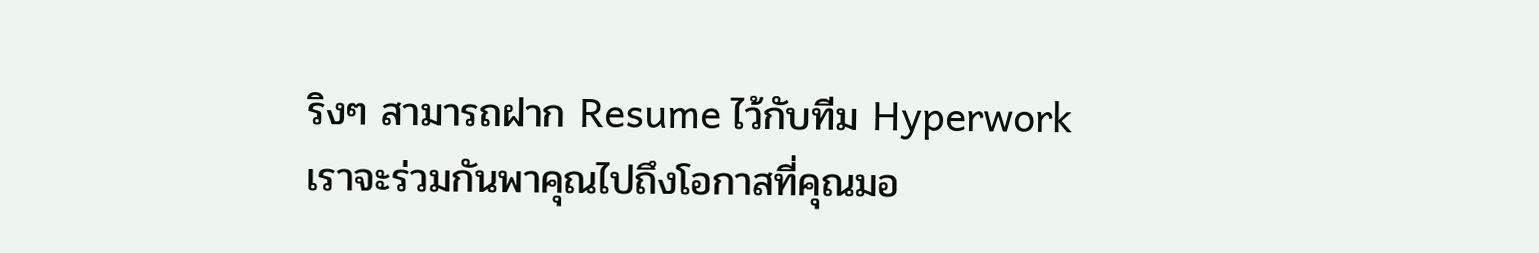ริงๆ สามารถฝาก Resume ไว้กับทีม Hyperwork เราจะร่วมกันพาคุณไปถึงโอกาสที่คุณมอ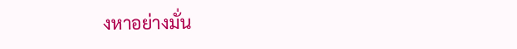งหาอย่างมั่น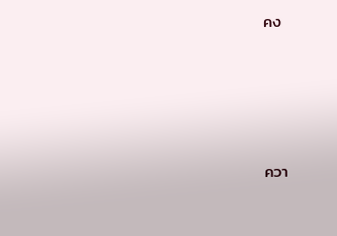คง




ควา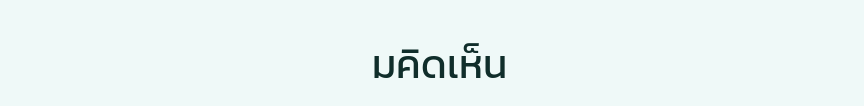มคิดเห็น